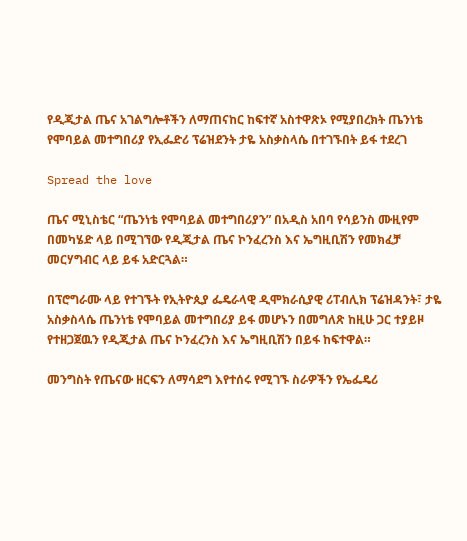የዲጂታል ጤና አገልግሎቶችን ለማጠናከር ከፍተኛ አስተዋጽኦ የሚያበረክት ጤንነቴ የሞባይል መተግበሪያ የኢፌድሪ ፕሬዝደንት ታዬ አስቃስላሴ በተገኙበት ይፋ ተደረገ

Spread the love

ጤና ሚኒስቴር “ጤንነቴ የሞባይል መተግበሪያን” በአዲስ አበባ የሳይንስ ሙዚየም በመካሄድ ላይ በሚገኘው የዲጂታል ጤና ኮንፈረንስ እና ኤግዚቢሽን የመክፈቻ መርሃግብር ላይ ይፋ አድርጓል።

በፕሮግራሙ ላይ የተገኙት የኢትዮጲያ ፌዴራላዊ ዲሞክራሲያዊ ሪፐብሊክ ፕሬዝዳንት፣ ታዬ አስቃስላሴ ጤንነቴ የሞባይል መተግበሪያ ይፋ መሆኑን በመግለጽ ከዚሁ ጋር ተያይዞ የተዘጋጀዉን የዲጂታል ጤና ኮንፈረንስ እና ኤግዚቢሽን በይፋ ከፍተዋል።

መንግስት የጤናው ዘርፍን ለማሳደግ እየተሰሩ የሚገኙ ስራዎችን የኤፌዴሪ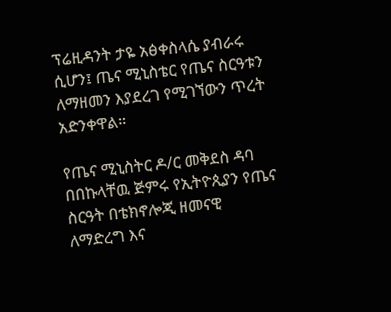ፕሬዚዳንት ታዬ አፅቀስላሴ ያብራሩ ሲሆን፤ ጤና ሚኒስቴር የጤና ስርዓቱን ለማዘመን እያደረገ የሚገኘውን ጥረት አድንቀዋል።

የጤና ሚኒስትር ዶ/ር መቅደስ ዳባ በበኩላቸዉ ጅምሩ የኢትዮጲያን የጤና ስርዓት በቴክኖሎጂ ዘመናዊ ለማድረግ እና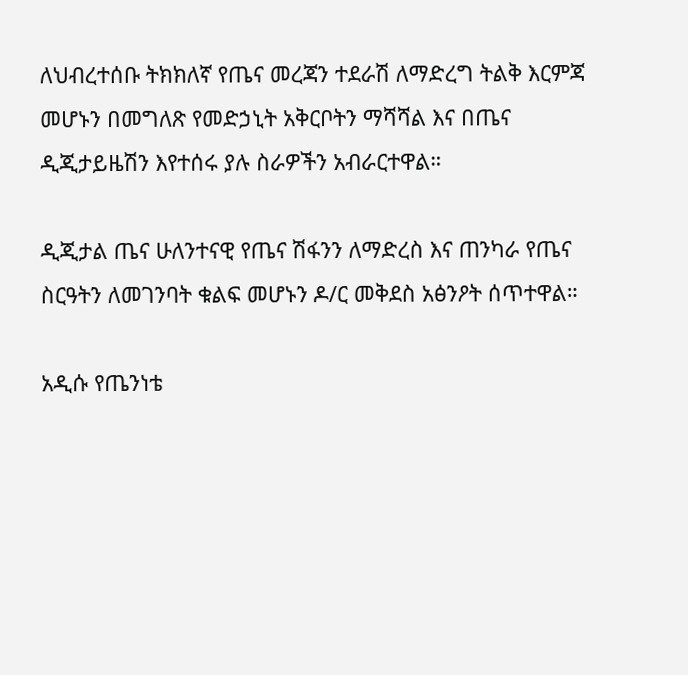ለህብረተሰቡ ትክክለኛ የጤና መረጃን ተደራሽ ለማድረግ ትልቅ እርምጃ መሆኑን በመግለጽ የመድኃኒት አቅርቦትን ማሻሻል እና በጤና ዲጂታይዜሽን እየተሰሩ ያሉ ስራዎችን አብራርተዋል።

ዲጂታል ጤና ሁለንተናዊ የጤና ሽፋንን ለማድረስ እና ጠንካራ የጤና ስርዓትን ለመገንባት ቁልፍ መሆኑን ዶ/ር መቅደስ አፅንዖት ሰጥተዋል።

አዲሱ የጤንነቴ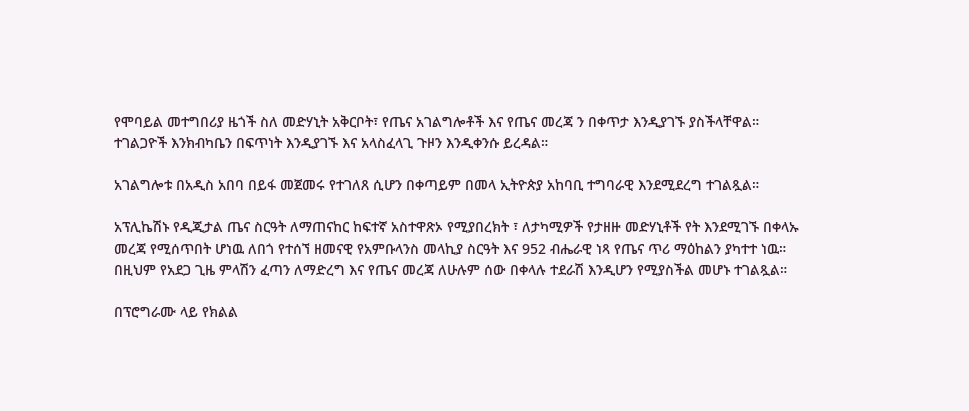የሞባይል መተግበሪያ ዜጎች ስለ መድሃኒት አቅርቦት፣ የጤና አገልግሎቶች እና የጤና መረጃ ን በቀጥታ እንዲያገኙ ያስችላቸዋል። ተገልጋዮች እንክብካቤን በፍጥነት እንዲያገኙ እና አላስፈላጊ ጉዞን እንዲቀንሱ ይረዳል።

አገልግሎቱ በአዲስ አበባ በይፋ መጀመሩ የተገለጸ ሲሆን በቀጣይም በመላ ኢትዮጵያ አከባቢ ተግባራዊ እንደሚደረግ ተገልጿል።

አፕሊኬሽኑ የዲጂታል ጤና ስርዓት ለማጠናከር ከፍተኛ አስተዋጽኦ የሚያበረክት ፣ ለታካሚዎች የታዘዙ መድሃኒቶች የት እንደሚገኙ በቀላኡ መረጃ የሚሰጥበት ሆነዉ ለበጎ የተሰኘ ዘመናዊ የአምቡላንስ መላኪያ ስርዓት እና 952 ብሔራዊ ነጻ የጤና ጥሪ ማዕከልን ያካተተ ነዉ። በዚህም የአደጋ ጊዜ ምላሽን ፈጣን ለማድረግ እና የጤና መረጃ ለሁሉም ሰው በቀላሉ ተደራሽ እንዲሆን የሚያስችል መሆኑ ተገልጿል።

በፕሮግራሙ ላይ የክልል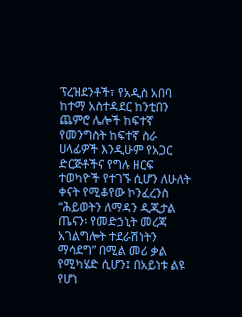ፕረዝደንቶች፣ የአዲስ አበባ ከተማ አስተዳደር ከንቲበን ጨምሮ ሌሎች ከፍተኛ የመንግስት ከፍተኛ ስራ ሀላፊዎች እንዲሁም የአጋር ድርጅቶችና የግሉ ዘርፍ ተወካዮች የተገኙ ሲሆን ለሁለት ቀናት የሚቆየው ኮንፈረንስ “ሕይወትን ለማዳን ዲጂታል ጤናን፡ የመድኃኒት መረጃ አገልግሎት ተደራሽነትን ማሳደግ” በሚል መሪ ቃል የሚካሄድ ሲሆን፤ በአይነቱ ልዩ የሆነ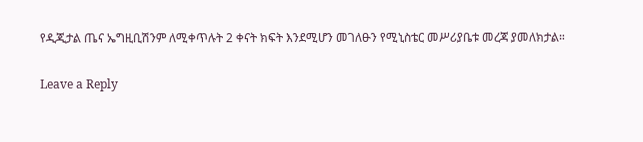የዲጂታል ጤና ኤግዚቢሽንም ለሚቀጥሉት 2 ቀናት ክፍት እንደሚሆን መገለፁን የሚኒስቴር መሥሪያቤቱ መረጃ ያመለክታል።

Leave a Reply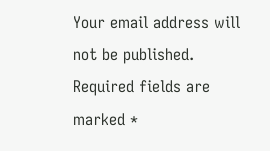Your email address will not be published. Required fields are marked *